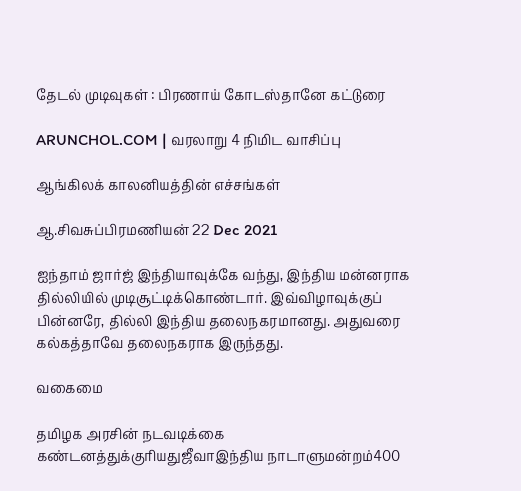தேடல் முடிவுகள் : பிரணாய் கோடஸ்தானே கட்டுரை

ARUNCHOL.COM | வரலாறு 4 நிமிட வாசிப்பு

ஆங்கிலக் காலனியத்தின் எச்சங்கள்

ஆ.சிவசுப்பிரமணியன் 22 Dec 2021

ஐந்தாம் ஜார்ஜ் இந்தியாவுக்கே வந்து, இந்திய மன்னராக தில்லியில் முடிசூட்டிக்கொண்டார். இவ்விழாவுக்குப் பின்னரே, தில்லி இந்திய தலைநகரமானது. அதுவரை கல்கத்தாவே தலைநகராக இருந்தது.

வகைமை

தமிழக அரசின் நடவடிக்கை கண்டனத்துக்குரியதுஜீவாஇந்திய நாடாளுமன்றம்400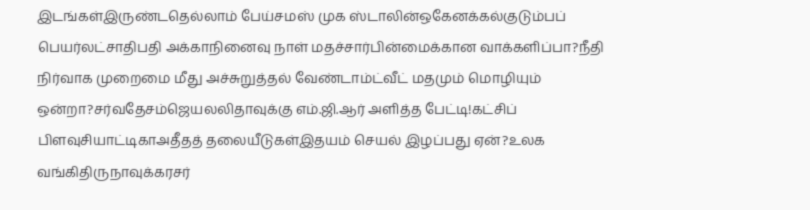இடங்கள்இருண்டதெல்லாம் பேய்சமஸ் முக ஸ்டாலின்ஒகேனக்கல்குடும்பப் பெயர்லட்சாதிபதி அக்காநினைவு நாள் மதச்சார்பின்மைக்கான வாக்களிப்பா?நீதி நிர்வாக முறைமை மீது அச்சுறுத்தல் வேண்டாம்ட்வீட் மதமும் மொழியும் ஒன்றா?சர்வதேசம்ஜெயலலிதாவுக்கு எம்.ஜி.ஆர் அளித்த பேட்டி!கட்சிப் பிளவுசியாட்டிகாஅதீதத் தலையீடுகள்இதயம் செயல் இழப்பது ஏன்?உலக வங்கிதிருநாவுக்கரசர்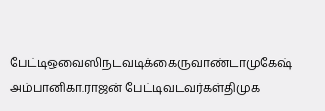பேட்டிஒவைஸிநடவடிக்கைருவாண்டாமுகேஷ் அம்பானிகா.ராஜன் பேட்டிவடவர்கள்திமுக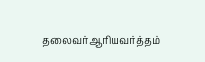தலைவர்ஆரியவர்த்தம்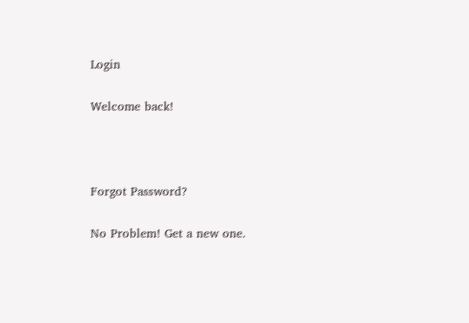Login

Welcome back!



Forgot Password?

No Problem! Get a new one.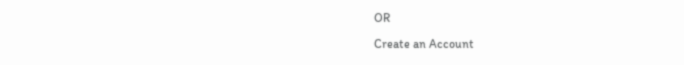OR

Create an Account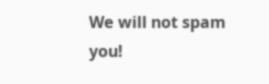We will not spam you!